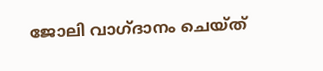ജോലി വാഗ്ദാനം ചെയ്ത്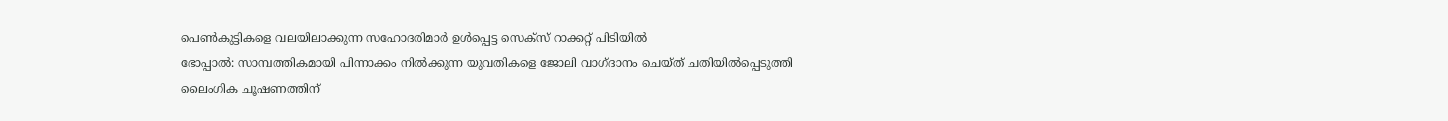പെൺകുട്ടികളെ വലയിലാക്കുന്ന സഹോദരിമാർ ഉൾപ്പെട്ട സെക്സ് റാക്കറ്റ് പിടിയിൽ
ഭോപ്പാൽ: സാമ്പത്തികമായി പിന്നാക്കം നിൽക്കുന്ന യുവതികളെ ജോലി വാഗ്ദാനം ചെയ്ത് ചതിയിൽപ്പെടുത്തി ലൈംഗിക ചൂഷണത്തിന്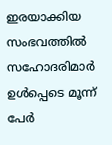ഇരയാക്കിയ സംഭവത്തിൽ സഹോദരിമാർ ഉൾപ്പെടെ മൂന്ന് പേർ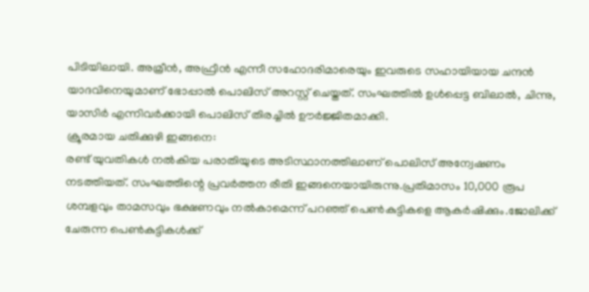പിടിയിലായി. അമ്രീൻ, അഫ്രീൻ എന്നീ സഹോദരിമാരെയും ഇവരുടെ സഹായിയായ ചന്ദൻ യാദവിനെയുമാണ് ഭോപ്പാൽ പൊലിസ് അറസ്റ്റ് ചെയ്തത്. സംഘത്തിൽ ഉൾപ്പെട്ട ബിലാൽ, ചിന്നു, യാസിർ എന്നിവർക്കായി പൊലിസ് തിരച്ചിൽ ഊർജ്ജിതമാക്കി.
ക്രൂരമായ ചതിക്കുഴി ഇങ്ങനെ:
രണ്ട് യുവതികൾ നൽകിയ പരാതിയുടെ അടിസ്ഥാനത്തിലാണ് പൊലിസ് അന്വേഷണം നടത്തിയത്. സംഘത്തിന്റെ പ്രവർത്തന രീതി ഇങ്ങനെയായിരുന്നു.പ്രതിമാസം 10,000 രൂപ ശമ്പളവും താമസവും ഭക്ഷണവും നൽകാമെന്ന് പറഞ്ഞ് പെൺകുട്ടികളെ ആകർഷിക്കും.ജോലിക്ക് ചേരുന്ന പെൺകുട്ടികൾക്ക്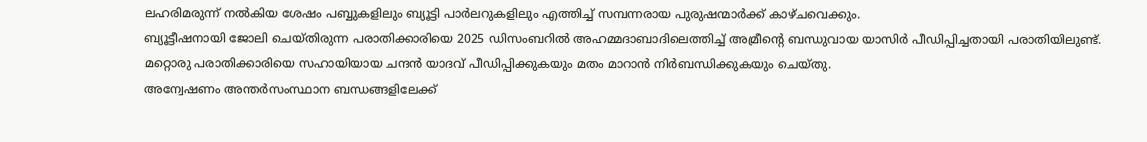ലഹരിമരുന്ന് നൽകിയ ശേഷം പബ്ബുകളിലും ബ്യൂട്ടി പാർലറുകളിലും എത്തിച്ച് സമ്പന്നരായ പുരുഷന്മാർക്ക് കാഴ്ചവെക്കും.
ബ്യൂട്ടീഷനായി ജോലി ചെയ്തിരുന്ന പരാതിക്കാരിയെ 2025 ഡിസംബറിൽ അഹമ്മദാബാദിലെത്തിച്ച് അമ്രീന്റെ ബന്ധുവായ യാസിർ പീഡിപ്പിച്ചതായി പരാതിയിലുണ്ട്. മറ്റൊരു പരാതിക്കാരിയെ സഹായിയായ ചന്ദൻ യാദവ് പീഡിപ്പിക്കുകയും മതം മാറാൻ നിർബന്ധിക്കുകയും ചെയ്തു.
അന്വേഷണം അന്തർസംസ്ഥാന ബന്ധങ്ങളിലേക്ക്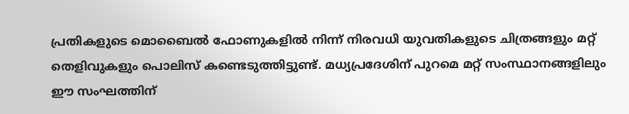പ്രതികളുടെ മൊബൈൽ ഫോണുകളിൽ നിന്ന് നിരവധി യുവതികളുടെ ചിത്രങ്ങളും മറ്റ് തെളിവുകളും പൊലിസ് കണ്ടെടുത്തിട്ടുണ്ട്. മധ്യപ്രദേശിന് പുറമെ മറ്റ് സംസ്ഥാനങ്ങളിലും ഈ സംഘത്തിന്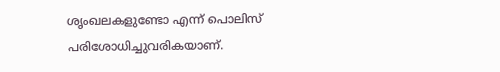ശൃംഖലകളുണ്ടോ എന്ന് പൊലിസ് പരിശോധിച്ചുവരികയാണ്.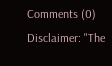Comments (0)
Disclaimer: "The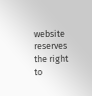website reserves the right to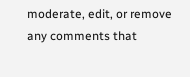moderate, edit, or remove any comments that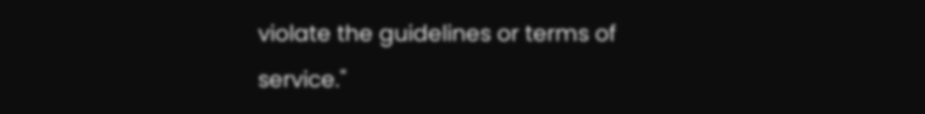violate the guidelines or terms of service."